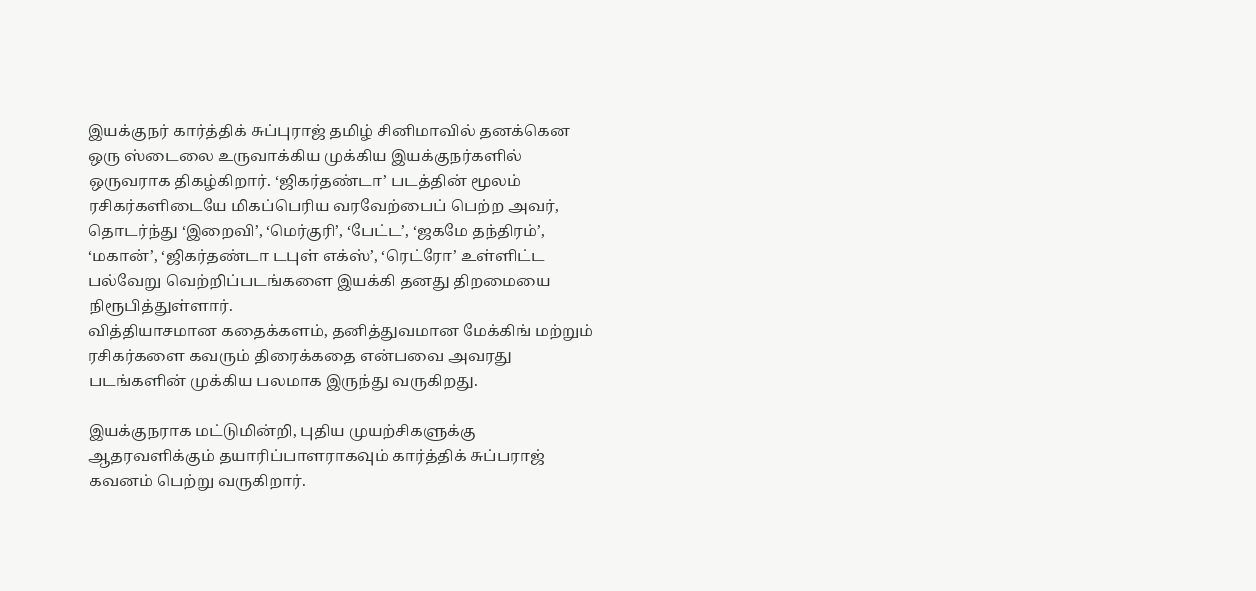இயக்குநர் கார்த்திக் சுப்புராஜ் தமிழ் சினிமாவில் தனக்கென ஒரு ஸ்டைலை உருவாக்கிய முக்கிய இயக்குநர்களில் ஒருவராக திகழ்கிறார். ‘ஜிகர்தண்டா’ படத்தின் மூலம் ரசிகர்களிடையே மிகப்பெரிய வரவேற்பைப் பெற்ற அவர், தொடர்ந்து ‘இறைவி’, ‘மெர்குரி’, ‘பேட்ட’, ‘ஜகமே தந்திரம்’, ‘மகான்’, ‘ஜிகர்தண்டா டபுள் எக்ஸ்’, ‘ரெட்ரோ’ உள்ளிட்ட பல்வேறு வெற்றிப்படங்களை இயக்கி தனது திறமையை நிரூபித்துள்ளார்.
வித்தியாசமான கதைக்களம், தனித்துவமான மேக்கிங் மற்றும் ரசிகர்களை கவரும் திரைக்கதை என்பவை அவரது படங்களின் முக்கிய பலமாக இருந்து வருகிறது.

இயக்குநராக மட்டுமின்றி, புதிய முயற்சிகளுக்கு ஆதரவளிக்கும் தயாரிப்பாளராகவும் கார்த்திக் சுப்பராஜ் கவனம் பெற்று வருகிறார்.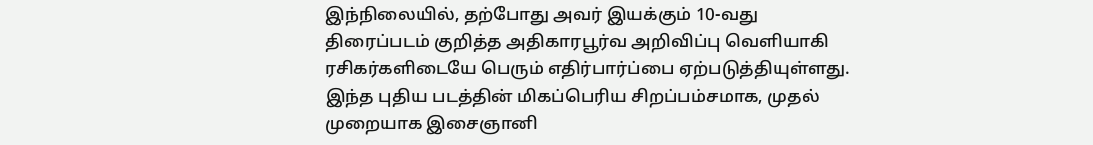இந்நிலையில், தற்போது அவர் இயக்கும் 10-வது திரைப்படம் குறித்த அதிகாரபூர்வ அறிவிப்பு வெளியாகி ரசிகர்களிடையே பெரும் எதிர்பார்ப்பை ஏற்படுத்தியுள்ளது.
இந்த புதிய படத்தின் மிகப்பெரிய சிறப்பம்சமாக, முதல் முறையாக இசைஞானி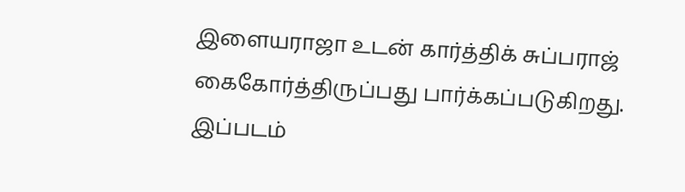இளையராஜா உடன் கார்த்திக் சுப்பராஜ் கைகோர்த்திருப்பது பார்க்கப்படுகிறது.
இப்படம்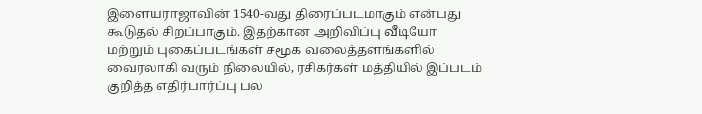இளையராஜாவின் 1540-வது திரைப்படமாகும் என்பது கூடுதல் சிறப்பாகும். இதற்கான அறிவிப்பு வீடியோ மற்றும் புகைப்படங்கள் சமூக வலைத்தளங்களில் வைரலாகி வரும் நிலையில், ரசிகர்கள் மத்தியில் இப்படம் குறித்த எதிர்பார்ப்பு பல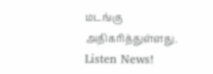மடங்கு அதிகரித்துள்ளது.
Listen News!